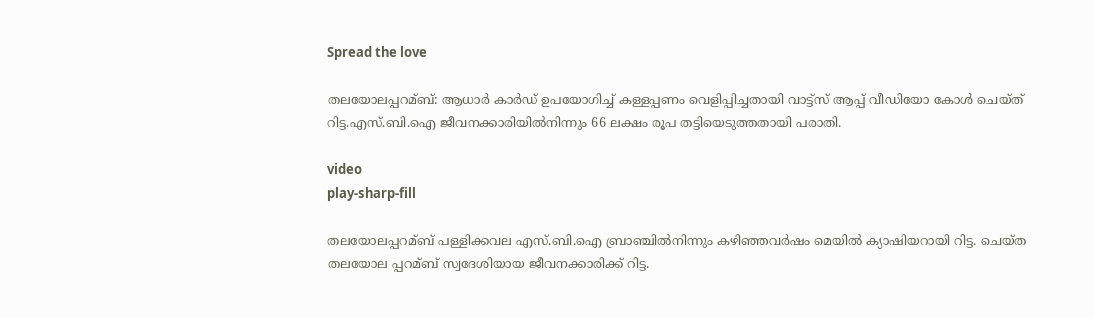Spread the love

തലയോലപ്പറമ്ബ്‌: ആധാര്‍ കാര്‍ഡ്‌ ഉപയോഗിച്ച്‌ കള്ളപ്പണം വെളിപ്പിച്ചതായി വാട്ട്‌സ് ആപ്പ്‌ വീഡിയോ കോള്‍ ചെയ്‌ത് റിട്ട.എസ്‌.ബി.ഐ ജീവനക്കാരിയില്‍നിന്നും 66 ലക്ഷം രൂപ തട്ടിയെടുത്തതായി പരാതി.

video
play-sharp-fill

തലയോലപ്പറമ്ബ്‌ പള്ളിക്കവല എസ്‌.ബി.ഐ ബ്രാഞ്ചില്‍നിന്നും കഴിഞ്ഞവര്‍ഷം മെയില്‍ ക്യാഷിയറായി റിട്ട. ചെയ്‌ത തലയോല പ്പറമ്ബ്‌ സ്വദേശിയായ ജീവനക്കാരിക്ക്‌ റിട്ട.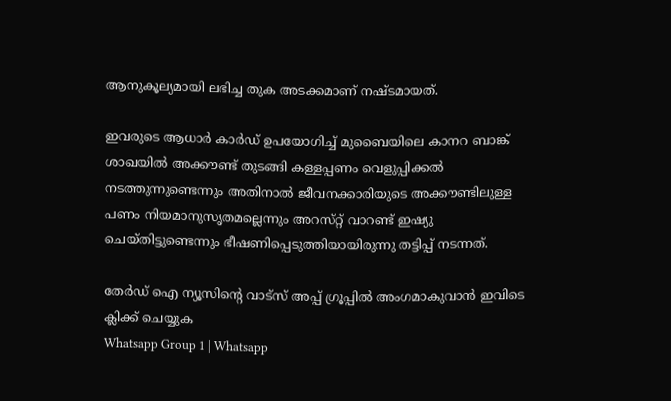ആനുകൂല്യമായി ലഭിച്ച തുക അടക്കമാണ്‌ നഷ്‌ടമായത്‌.

ഇവരുടെ ആധാര്‍ കാര്‍ഡ്‌ ഉപയോഗിച്ച്‌ മുബൈയിലെ കാനറ ബാങ്ക്‌ ശാഖയില്‍ അക്കൗണ്ട്‌ തുടങ്ങി കള്ളപ്പണം വെളുപ്പിക്കല്‍ നടത്തുന്നുണ്ടെന്നും അതിനാല്‍ ജീവനക്കാരിയുടെ അക്കൗണ്ടിലുള്ള പണം നിയമാനുസൃതമല്ലെന്നും അറസ്‌റ്റ് വാറണ്ട്‌ ഇഷ്യു ചെയ്‌തിട്ടുണ്ടെന്നും ഭീഷണിപ്പെടുത്തിയായിരുന്നു തട്ടിപ്പ്‌ നടന്നത്‌.

തേർഡ് ഐ ന്യൂസിന്റെ വാട്സ് അപ്പ് ഗ്രൂപ്പിൽ അംഗമാകുവാൻ ഇവിടെ ക്ലിക്ക് ചെയ്യുക
Whatsapp Group 1 | Whatsapp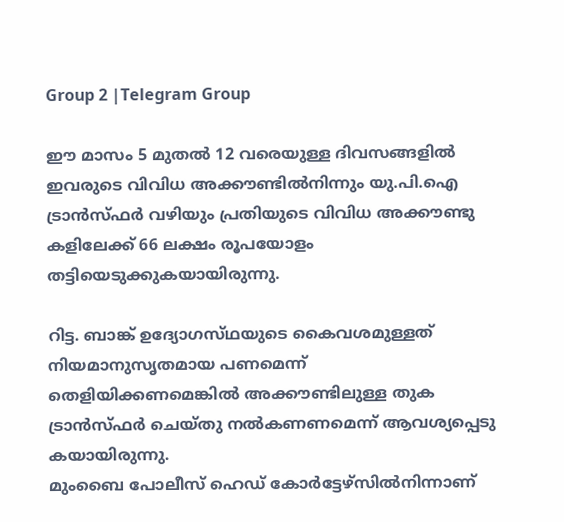Group 2 |Telegram Group

ഈ മാസം 5 മുതല്‍ 12 വരെയുള്ള ദിവസങ്ങളില്‍ ഇവരുടെ വിവിധ അക്കൗണ്ടില്‍നിന്നും യു.പി.ഐ ട്രാന്‍സ്‌ഫര്‍ വഴിയും പ്രതിയുടെ വിവിധ അക്കൗണ്ടു കളിലേക്ക്‌ 66 ലക്ഷം രൂപയോളം തട്ടിയെടുക്കുകയായിരുന്നു.

റിട്ട. ബാങ്ക്‌ ഉദ്യോഗസ്‌ഥയുടെ കൈവശമുള്ളത്‌ നിയമാനുസൃതമായ പണമെന്ന്‌ തെളിയിക്കണമെങ്കില്‍ അക്കൗണ്ടിലുള്ള തുക ട്രാന്‍സ്‌ഫര്‍ ചെയ്‌തു നല്‍കണണമെന്ന്‌ ആവശ്യപ്പെടു കയായിരുന്നു.
മുംബൈ പോലീസ്‌ ഹെഡ്‌ കോര്‍ട്ടേഴ്‌സില്‍നിന്നാണ്‌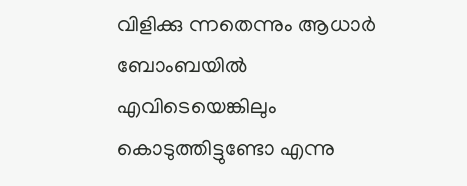വിളിക്കു ന്നതെന്നും ആധാര്‍ ബോംബയില്‍ എവിടെയെങ്കിലും കൊടുത്തിട്ടുണ്ടോ എന്നു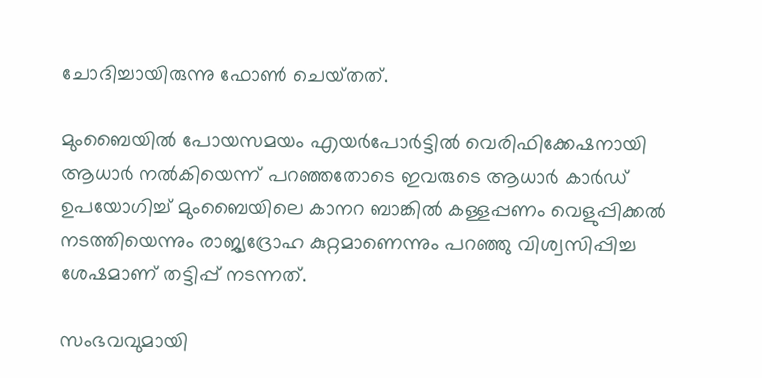ചോദിച്ചായിരുന്നു ഫോണ്‍ ചെയ്‌തത്‌.

മുംബൈയില്‍ പോയസമയം എയര്‍പോര്‍ട്ടില്‍ വെരിഫിക്കേഷനായി ആധാര്‍ നല്‍കിയെന്ന്‌ പറഞ്ഞതോടെ ഇവരുടെ ആധാര്‍ കാര്‍ഡ്‌ ഉപയോഗിച്ച്‌ മുംബൈയിലെ കാനറ ബാങ്കില്‍ കള്ളപ്പണം വെളുപ്പിക്കല്‍ നടത്തിയെന്നും രാജ്യദ്രോഹ കുറ്റമാണെന്നും പറഞ്ഞു വിശ്വസിപ്പിച്ച ശേഷമാണ്‌ തട്ടിപ്പ്‌ നടന്നത്‌.

സംഭവവുമായി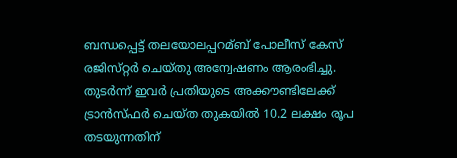ബന്ധപ്പെട്ട്‌ തലയോലപ്പറമ്ബ്‌ പോലീസ്‌ കേസ്‌ രജിസ്‌റ്റര്‍ ചെയ്‌തു അന്വേഷണം ആരംഭിച്ചു. തുടര്‍ന്ന്‌ ഇവര്‍ പ്രതിയുടെ അക്കൗണ്ടിലേക്ക്‌ ട്രാന്‍സ്‌ഫര്‍ ചെയ്‌ത തുകയില്‍ 10.2 ലക്ഷം രൂപ തടയുന്നതിന്‌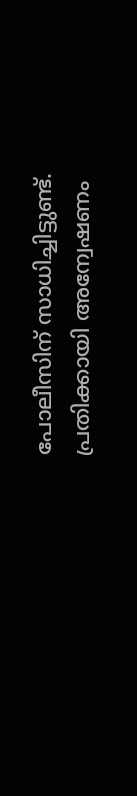പോലീസിന്‌ സാധിച്ചിട്ടുണ്ട്‌. പ്രതിക്കായി അന്വേഷണം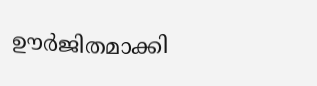ഊര്‍ജിതമാക്കി